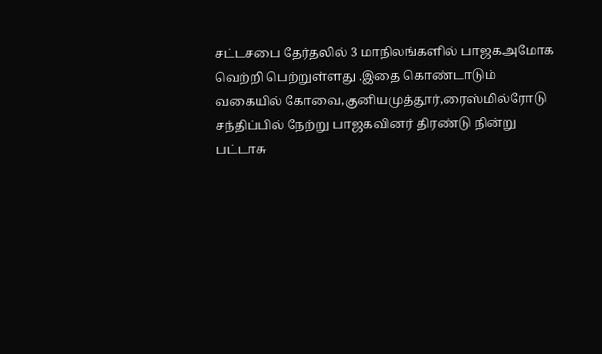சட்டசபை தேர்தலில் 3 மாநிலங்களில் பாஜகஅமோக வெற்றி பெற்றுள்ளது .இதை கொண்டாடும் வகையில் கோவை,குனியமுத்தூர்,ரைஸ்மில்ரோடு சந்திப்பில் நேற்று பாஜகவினர் திரண்டு நின்று பட்டாசு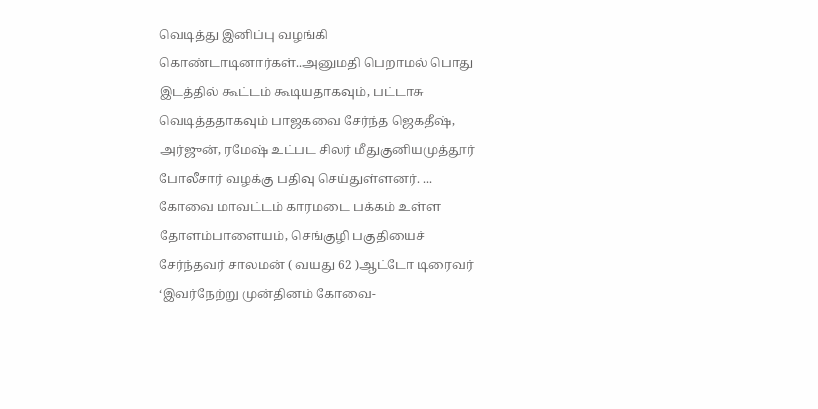வெடித்து இனிப்பு வழங்கி கொண்டாடினார்கள்..அனுமதி பெறாமல் பொது இடத்தில் கூட்டம் கூடியதாகவும், பட்டாசு வெடித்ததாகவும் பாஜகவை சேர்ந்த ஜெகதீஷ், அர்ஜுன், ரமேஷ் உட்பட சிலர் மீதுகுனியமுத்தூர் போலீசார் வழக்கு பதிவு செய்துள்ளனர். ...
கோவை மாவட்டம் காரமடை பக்கம் உள்ள தோளம்பாளையம், செங்குழி பகுதியைச் சேர்ந்தவர் சாலமன் ( வயது 62 )ஆட்டோ டிரைவர் ‘இவர்நேற்று முன்தினம் கோவை-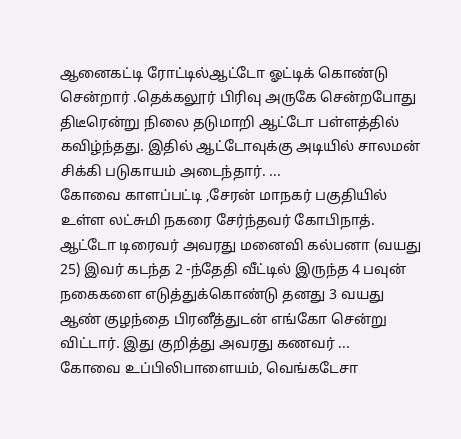ஆனைகட்டி ரோட்டில்ஆட்டோ ஓட்டிக் கொண்டு சென்றார் .தெக்கலூர் பிரிவு அருகே சென்றபோது திடீரென்று நிலை தடுமாறி ஆட்டோ பள்ளத்தில் கவிழ்ந்தது. இதில் ஆட்டோவுக்கு அடியில் சாலமன் சிக்கி படுகாயம் அடைந்தார். ...
கோவை காளப்பட்டி ,சேரன் மாநகர் பகுதியில் உள்ள லட்சுமி நகரை சேர்ந்தவர் கோபிநாத். ஆட்டோ டிரைவர் அவரது மனைவி கல்பனா (வயது 25) இவர் கடந்த 2 -ந்தேதி வீட்டில் இருந்த 4 பவுன் நகைகளை எடுத்துக்கொண்டு தனது 3 வயது ஆண் குழந்தை பிரனீத்துடன் எங்கோ சென்று விட்டார். இது குறித்து அவரது கணவர் ...
கோவை உப்பிலிபாளையம், வெங்கடேசா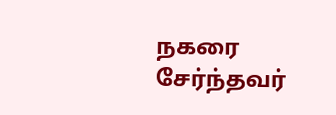நகரை சேர்ந்தவர்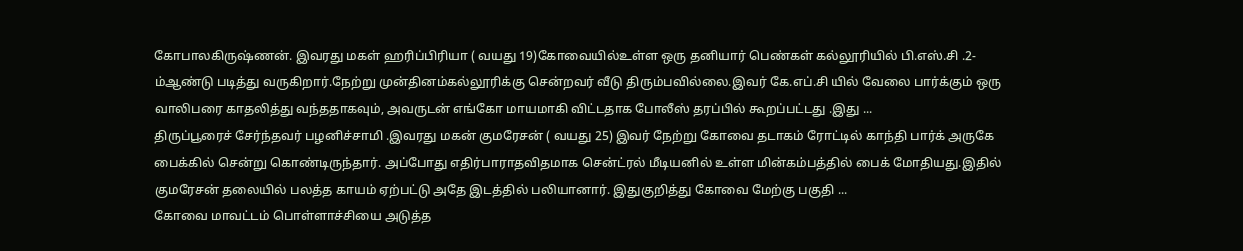கோபாலகிருஷ்ணன். இவரது மகள் ஹரிப்பிரியா ( வயது 19)கோவையில்உள்ள ஒரு தனியார் பெண்கள் கல்லூரியில் பி.எஸ்.சி .2-ம்ஆண்டு படித்து வருகிறார்.நேற்று முன்தினம்கல்லூரிக்கு சென்றவர் வீடு திரும்பவில்லை.இவர் கே.எப்.சி யில் வேலை பார்க்கும் ஒரு வாலிபரை காதலித்து வந்ததாகவும், அவருடன் எங்கோ மாயமாகி விட்டதாக போலீஸ் தரப்பில் கூறப்பட்டது .இது ...
திருப்பூரைச் சேர்ந்தவர் பழனிச்சாமி .இவரது மகன் குமரேசன் ( வயது 25) இவர் நேற்று கோவை தடாகம் ரோட்டில் காந்தி பார்க் அருகே பைக்கில் சென்று கொண்டிருந்தார். அப்போது எதிர்பாராதவிதமாக சென்ட்ரல் மீடியனில் உள்ள மின்கம்பத்தில் பைக் மோதியது.இதில் குமரேசன் தலையில் பலத்த காயம் ஏற்பட்டு அதே இடத்தில் பலியானார். இதுகுறித்து கோவை மேற்கு பகுதி ...
கோவை மாவட்டம் பொள்ளாச்சியை அடுத்த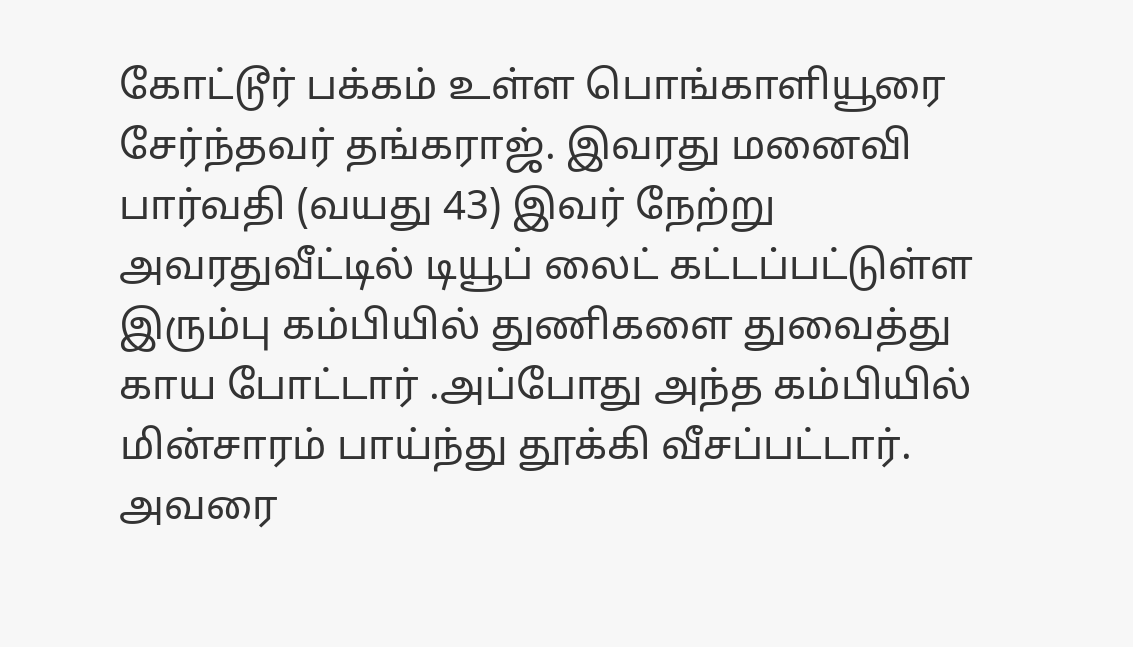கோட்டூர் பக்கம் உள்ள பொங்காளியூரை சேர்ந்தவர் தங்கராஜ். இவரது மனைவி பார்வதி (வயது 43) இவர் நேற்று அவரதுவீட்டில் டியூப் லைட் கட்டப்பட்டுள்ள இரும்பு கம்பியில் துணிகளை துவைத்து காய போட்டார் .அப்போது அந்த கம்பியில் மின்சாரம் பாய்ந்து தூக்கி வீசப்பட்டார். அவரை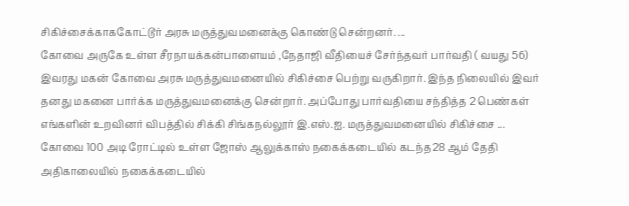சிகிச்சைக்காககோட்டூர் அரசு மருத்துவமனைக்கு கொண்டு சென்றனர். ...
கோவை அருகே உள்ள சீரநாயக்கன்பாளையம் ,நேதாஜி வீதியைச் சேர்ந்தவர் பார்வதி ( வயது 56) இவரது மகன் கோவை அரசு மருத்துவமனையில் சிகிச்சை பெற்று வருகிறார். இந்த நிலையில் இவர் தனது மகனை பார்க்க மருத்துவமனைக்கு சென்றார். அப்போது பார்வதியை சந்தித்த 2 பெண்கள் எங்களின் உறவினர் விபத்தில் சிக்கி சிங்கநல்லூர் இ.எஸ்.ஐ. மருத்துவமனையில் சிகிச்சை ...
கோவை 100 அடி ரோட்டில் உள்ள ஜோஸ் ஆலுக்காஸ் நகைக்கடையில் கடந்த28 ஆம் தேதி அதிகாலையில் நகைக்கடையில்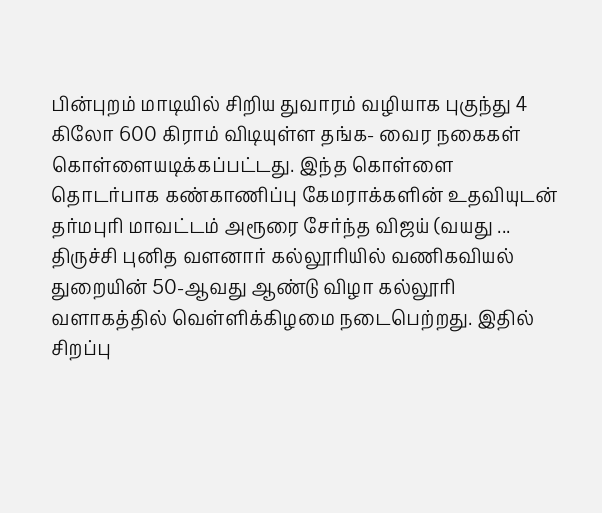பின்புறம் மாடியில் சிறிய துவாரம் வழியாக புகுந்து 4 கிலோ 600 கிராம் விடியுள்ள தங்க- வைர நகைகள் கொள்ளையடிக்கப்பட்டது. இந்த கொள்ளை தொடர்பாக கண்காணிப்பு கேமராக்களின் உதவியுடன் தர்மபுரி மாவட்டம் அரூரை சேர்ந்த விஜய் (வயது ...
திருச்சி புனித வளனார் கல்லூரியில் வணிகவியல் துறையின் 50-ஆவது ஆண்டு விழா கல்லூரி வளாகத்தில் வெள்ளிக்கிழமை நடைபெற்றது. இதில் சிறப்பு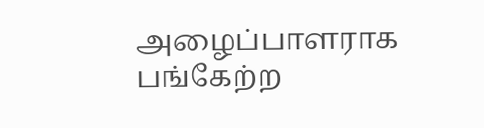அழைப்பாளராக பங்கேற்ற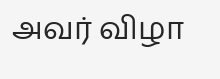அவர் விழா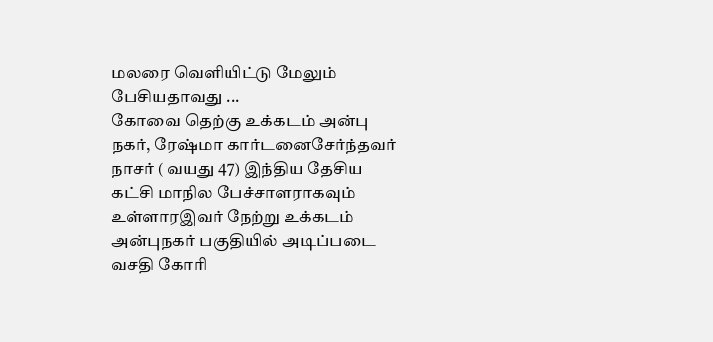மலரை வெளியிட்டு மேலும் பேசியதாவது ...
கோவை தெற்கு உக்கடம் அன்பு நகர், ரேஷ்மா கார்டனைசேர்ந்தவர் நாசர் ( வயது 47) இந்திய தேசிய கட்சி மாநில பேச்சாளராகவும் உள்ளாரஇவர் நேற்று உக்கடம் அன்புநகர் பகுதியில் அடிப்படை வசதி கோரி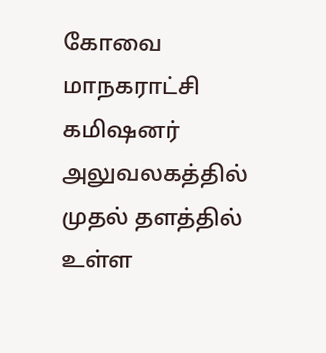கோவை மாநகராட்சி கமிஷனர் அலுவலகத்தில் முதல் தளத்தில் உள்ள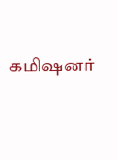கமிஷனர்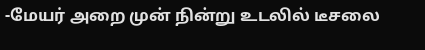-மேயர் அறை முன் நின்று உடலில் டீசலை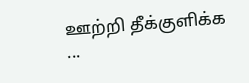ஊற்றி தீக்குளிக்க ...